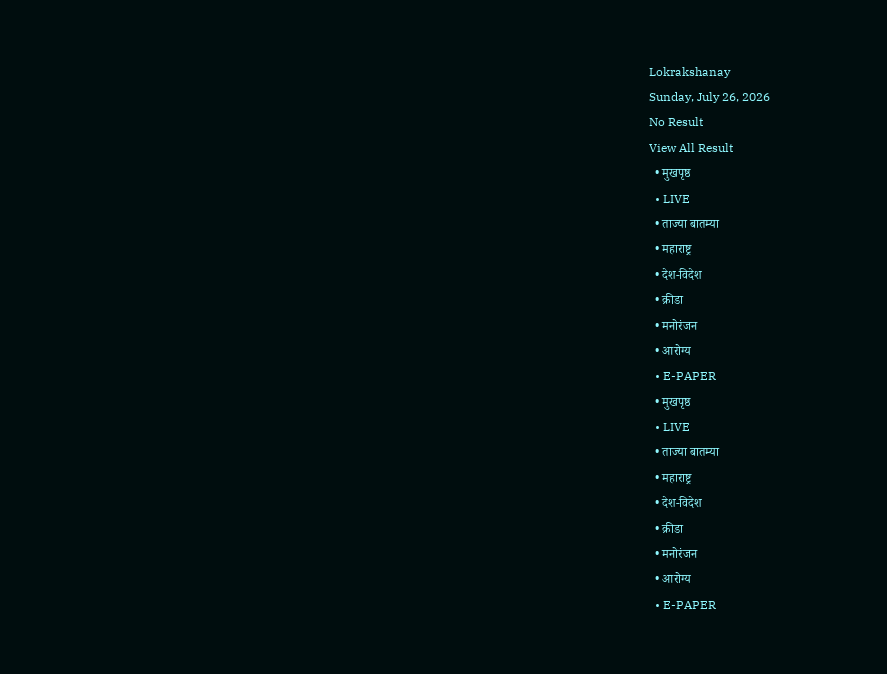Lokrakshanay
Sunday, July 26, 2026
No Result
View All Result
  • मुखपृष्ठ
  • LIVE
  • ताज्या बातम्या
  • महाराष्ट्र
  • देश-विदेश
  • क्रीडा
  • मनोरंजन
  • आरोग्य
  • E-PAPER
  • मुखपृष्ठ
  • LIVE
  • ताज्या बातम्या
  • महाराष्ट्र
  • देश-विदेश
  • क्रीडा
  • मनोरंजन
  • आरोग्य
  • E-PAPER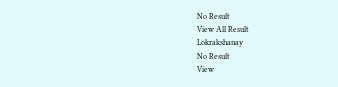No Result
View All Result
Lokrakshanay
No Result
View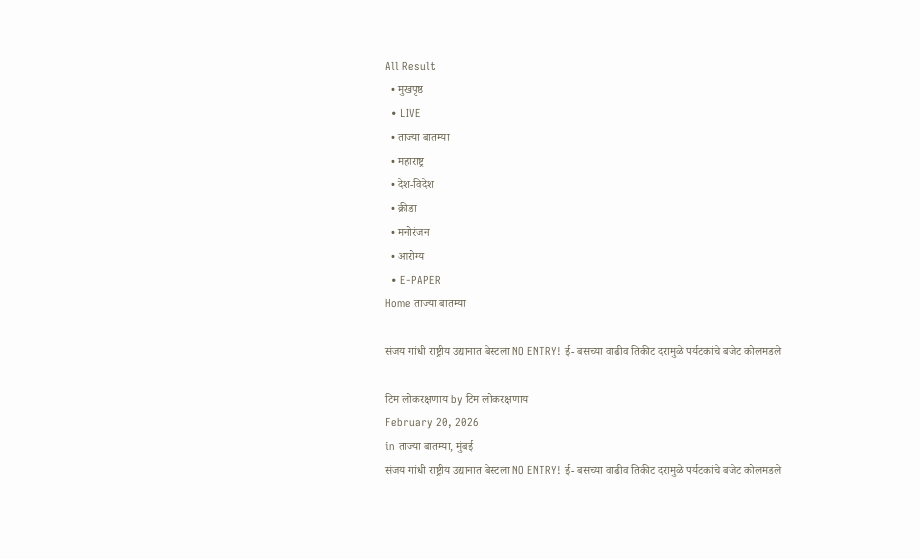All Result
  • मुखपृष्ठ
  • LIVE
  • ताज्या बातम्या
  • महाराष्ट्र
  • देश-विदेश
  • क्रीडा
  • मनोरंजन
  • आरोग्य
  • E-PAPER
Home ताज्या बातम्या

संजय गांधी राष्ट्रीय उद्यानात बेस्टला NO ENTRY! ई- बसच्या वाढीव तिकीट दरामुळे पर्यटकांचे बजेट कोलमडले

टिम लोकरक्षणाय by टिम लोकरक्षणाय
February 20, 2026
in ताज्या बातम्या, मुंबई
संजय गांधी राष्ट्रीय उद्यानात बेस्टला NO ENTRY! ई- बसच्या वाढीव तिकीट दरामुळे पर्यटकांचे बजेट कोलमडले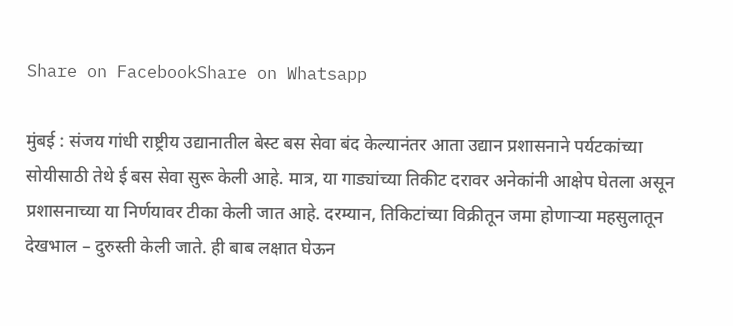Share on FacebookShare on Whatsapp

मुंबई : संजय गांधी राष्ट्रीय उद्यानातील बेस्ट बस सेवा बंद केल्यानंतर आता उद्यान प्रशासनाने पर्यटकांच्या सोयीसाठी तेथे ई बस सेवा सुरू केली आहे. मात्र, या गाड्यांच्या तिकीट दरावर अनेकांनी आक्षेप घेतला असून प्रशासनाच्या या निर्णयावर टीका केली जात आहे. दरम्यान, तिकिटांच्या विक्रीतून जमा होणाऱ्या महसुलातून देखभाल – दुरुस्ती केली जाते. ही बाब लक्षात घेऊन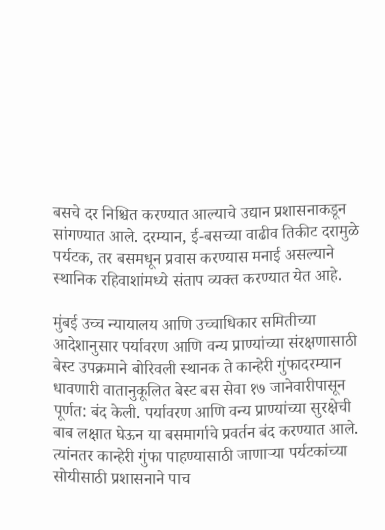बसचे दर निश्चित करण्यात आल्याचे उद्यान प्रशासनाकडून सांगण्यात आले. दरम्यान, ई-बसच्या वाढीव तिकीट दरामुळे पर्यटक, तर बसमधून प्रवास करण्यास मनाई असल्याने स्थानिक रहिवाशांमध्ये संताप व्यक्त करण्यात येत आहे.

मुंबई उच्च न्यायालय आणि उच्चाधिकार समितीच्या आदेशानुसार पर्यावरण आणि वन्य प्राण्यांच्या संरक्षणासाठी बेस्ट उपक्रमाने बोरिवली स्थानक ते कान्हेरी गुंफादरम्यान धावणारी वातानुकूलित बेस्ट बस सेवा १७ जानेवारीपासून पूर्णत: बंद केली. पर्यावरण आणि वन्य प्राण्यांच्या सुरक्षेची बाब लक्षात घेऊन या बसमार्गाचे प्रवर्तन बंद करण्यात आले. त्यांनतर कान्हेरी गुंफा पाहण्यासाठी जाणाऱ्या पर्यटकांच्या सोयीसाठी प्रशासनाने पाच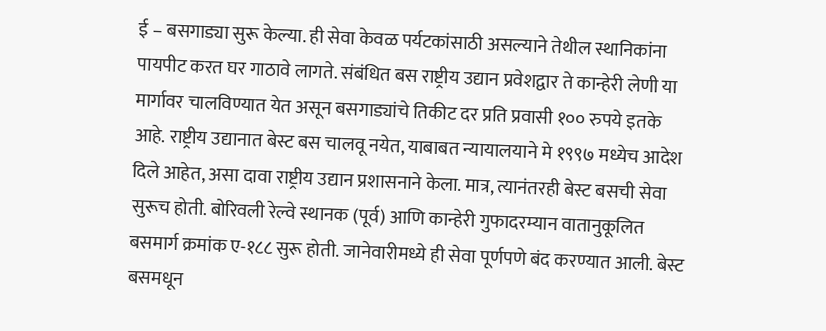ई – बसगाड्या सुरू केल्या. ही सेवा केवळ पर्यटकांसाठी असल्याने तेथील स्थानिकांना पायपीट करत घर गाठावे लागते. संबंधित बस राष्ट्रीय उद्यान प्रवेशद्वार ते कान्हेरी लेणी या मार्गावर चालविण्यात येत असून बसगाड्यांचे तिकीट दर प्रति प्रवासी १०० रुपये इतके आहे. राष्ट्रीय उद्यानात बेस्ट बस चालवू नयेत, याबाबत न्यायालयाने मे १९९७ मध्येच आदेश दिले आहेत, असा दावा राष्ट्रीय उद्यान प्रशासनाने केला. मात्र, त्यानंतरही बेस्ट बसची सेवा सुरूच होती. बोरिवली रेल्वे स्थानक (पूर्व) आणि कान्हेरी गुफादरम्यान वातानुकूलित बसमार्ग क्रमांक ए-१८८ सुरू होती. जानेवारीमध्ये ही सेवा पूर्णपणे बंद करण्यात आली. बेस्ट बसमधून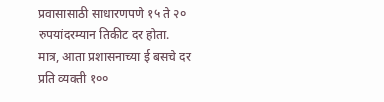प्रवासासाठी साधारणपणे १५ ते २० रुपयांदरम्यान तिकीट दर होता. मात्र, आता प्रशासनाच्या ई बसचे दर प्रति व्यक्ती १००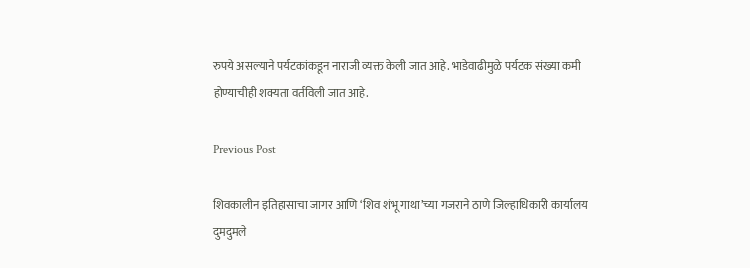रुपये असल्याने पर्यटकांकडून नाराजी व्यक्त केली जात आहे. भाडेवाढीमुळे पर्यटक संख्या कमी होण्याचीही शक्यता वर्तविली जात आहे.

Previous Post

शिवकालीन इतिहासाचा जागर आणि ‘शिव शंभू गाथा’च्या गजराने ठाणे जिल्हाधिकारी कार्यालय दुमदुमले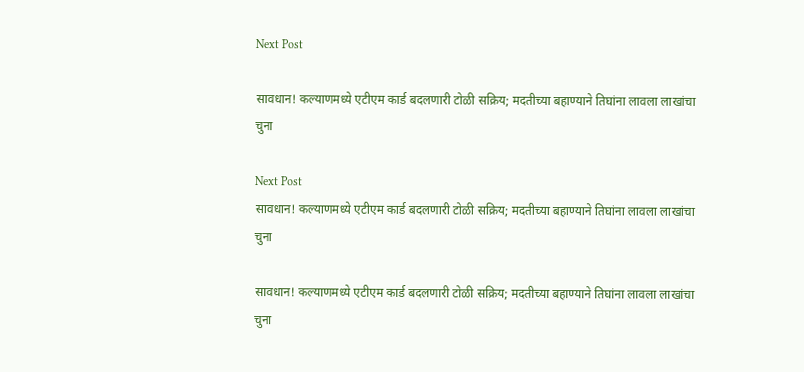Next Post

सावधान! कल्याणमध्ये एटीएम कार्ड बदलणारी टोळी सक्रिय; मदतीच्या बहाण्याने तिघांना लावला लाखांचा चुना

Next Post
सावधान! कल्याणमध्ये एटीएम कार्ड बदलणारी टोळी सक्रिय; मदतीच्या बहाण्याने तिघांना लावला लाखांचा चुना

सावधान! कल्याणमध्ये एटीएम कार्ड बदलणारी टोळी सक्रिय; मदतीच्या बहाण्याने तिघांना लावला लाखांचा चुना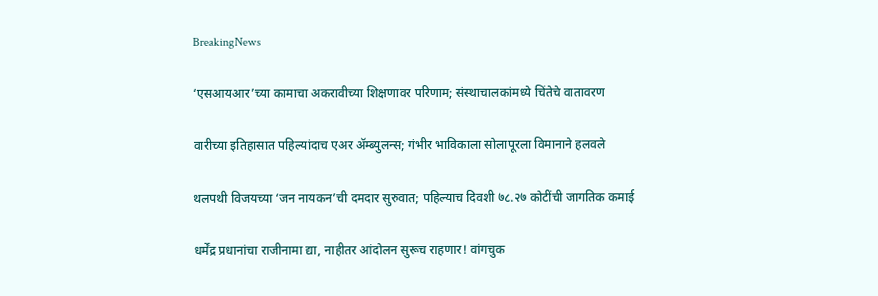BreakingNews

‘एसआयआर’च्या कामाचा अकरावीच्या शिक्षणावर परिणाम; संस्थाचालकांमध्ये चिंतेचे वातावरण

वारीच्या इतिहासात पहिल्यांदाच एअर ॲम्ब्युलन्स; गंभीर भाविकाला सोलापूरला विमानाने हलवले

थलपथी विजयच्या ‘जन नायकन’ची दमदार सुरुवात; पहिल्याच दिवशी ७८.२७ कोटींची जागतिक कमाई

धर्मेंद्र प्रधानांचा राजीनामा द्या, नाहीतर आंदोलन सुरूच राहणार! वांगचुक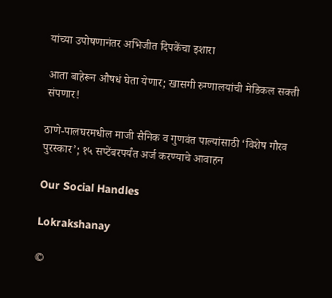यांच्या उपोषणानंतर अभिजीत दिपकेंचा इशारा

आता बाहेरून औषधं घेता येणार; खासगी रुग्णालयांची मेडिकल सक्ती संपणार!

ठाणे-पालघरमधील माजी सैनिक व गुणवंत पाल्यांसाठी ‘विशेष गौरव पुरस्कार’; १५ सप्टेंबरपर्यंत अर्ज करण्याचे आवाहन

Our Social Handles

Lokrakshanay

©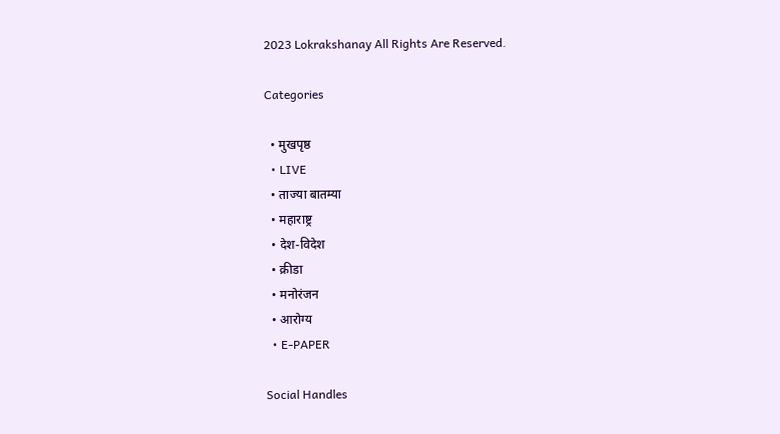2023 Lokrakshanay All Rights Are Reserved.

Categories

  • मुखपृष्ठ
  • LIVE
  • ताज्या बातम्या
  • महाराष्ट्र
  • देश-विदेश
  • क्रीडा
  • मनोरंजन
  • आरोग्य
  • E-PAPER

Social Handles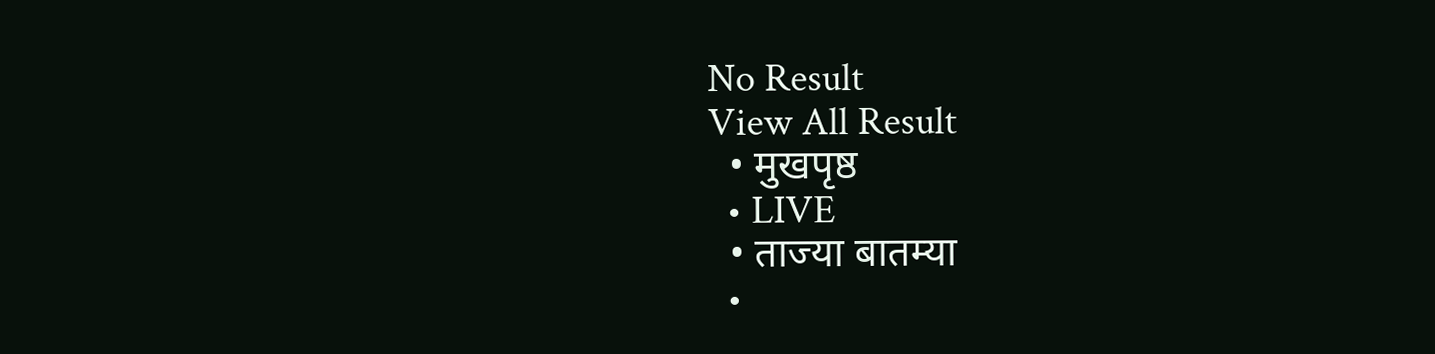No Result
View All Result
  • मुखपृष्ठ
  • LIVE
  • ताज्या बातम्या
  •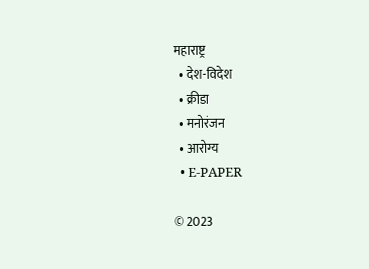महाराष्ट्र
  • देश-विदेश
  • क्रीडा
  • मनोरंजन
  • आरोग्य
  • E-PAPER

© 2023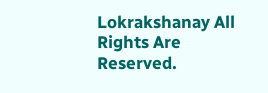Lokrakshanay All Rights Are Reserved.